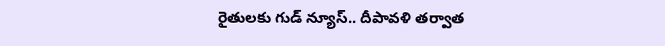రైతులకు గుడ్ న్యూస్.. దీపావళి తర్వాత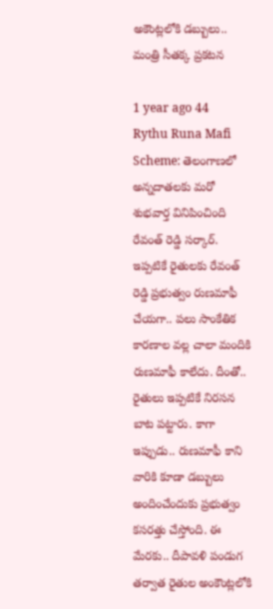అకౌంట్లలోకి డబ్బులు.. మంత్రి సీతక్క ప్రకటన

1 year ago 44
Rythu Runa Mafi Scheme: తెలంగాణలో అన్నదాతలకు మరో శుభవార్త వినిపించింది రేవంత్ రెడ్డి సర్కార్. ఇప్పటికే రైతులకు రేవంత్ రెడ్డి ప్రభుత్వం రుణమాఫీ చేయగా.. పలు సాంకేతిక కారణాల వల్ల చాలా మందికి రుణమాఫీ కాలేదు. దీంతో.. రైతులు ఇప్పటికే నిరసన బాట పట్టారు. కాగా ఇప్పుడు.. రుణమాఫీ కాని వారికి కూడా డబ్బులు అందించేందుకు ప్రభుత్వం కసరత్తు చేస్తోంది. ఈ మేరకు.. దీపావళి పండుగ తర్వాత రైతుల అంకౌంట్లలోకి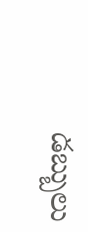డబ్బులు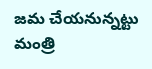జమ చేయనున్నట్టు మంత్రి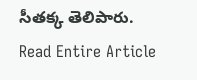సీతక్క తెలిపారు.
Read Entire Article